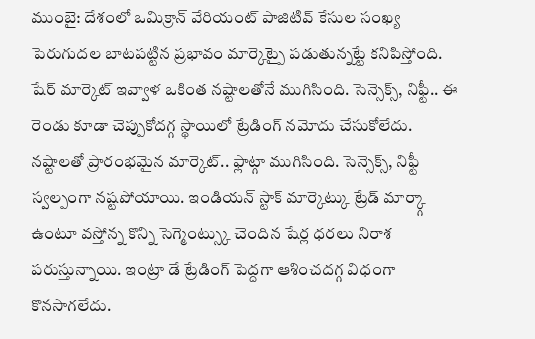ముంబై: దేశంలో ఒమిక్రాన్ వేరియంట్ పాజిటివ్ కేసుల సంఖ్య పెరుగుదల బాటపట్టిన ప్రభావం మార్కెట్పై పడుతున్నట్టే కనిపిస్తోంది. షేర్ మార్కెట్ ఇవ్వాళ ఒకింత నష్టాలతోనే ముగిసింది. సెన్సెక్స్, నిఫ్టీ.. ఈ రెండు కూడా చెప్పుకోదగ్గ స్థాయిలో ట్రేడింగ్ నమోదు చేసుకోలేదు. నష్టాలతో ప్రారంభమైన మార్కెట్.. ఫ్లాట్గా ముగిసింది. సెన్సెక్స్, నిఫ్టీ స్వల్పంగా నష్టపోయాయి. ఇండియన్ స్టాక్ మార్కెట్కు ట్రేడ్ మార్క్గా ఉంటూ వస్తోన్న కొన్ని సెగ్మెంట్స్కు చెందిన షేర్ల ధరలు నిరాశ పరుస్తున్నాయి. ఇంట్రా డే ట్రేడింగ్ పెద్దగా ఆశించదగ్గ విధంగా కొనసాగలేదు.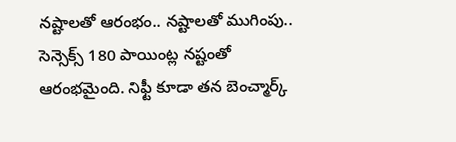నష్టాలతో ఆరంభం.. నష్టాలతో ముగింపు..
సెన్సెక్స్ 180 పాయింట్ల నష్టంతో ఆరంభమైంది. నిఫ్టీ కూడా తన బెంచ్మార్క్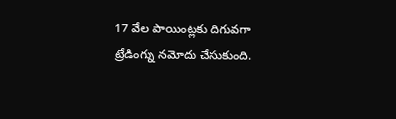17 వేల పాయింట్లకు దిగువగా ట్రేడింగ్ను నమోదు చేసుకుంది.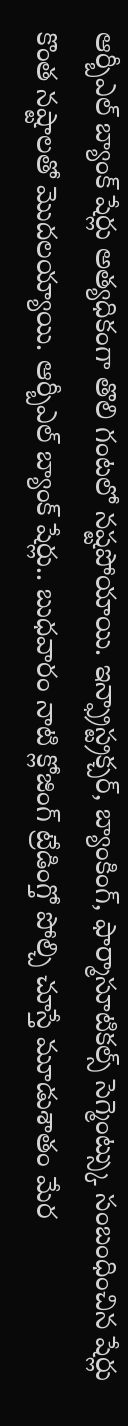ఆర్బీఎల్ బ్యాంక్ షేర్లు అత్యధికంగా తొలి గంటలో నష్టపోయాయి. ఇన్ఫ్రాస్ట్రక్చర్, బ్యాంకింగ్, ఫార్మాసూటికల్స్ సెగ్మెంట్స్కు సంబంధించిన షేర్లు కొంత నష్టాలతో మొదలయ్యాయి. ఆర్బీఎల్ బ్యాంక్ షేర్లు.. బుధవారం నాటి క్లోజింగ్ ట్రేడింగ్తో పోల్చి చూస్తే మూడుశాతం మేర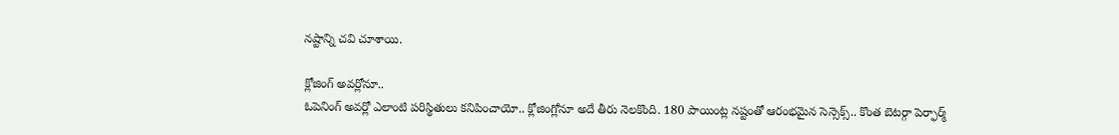నష్టాన్ని చవి చూశాయి.

క్లోజింగ్ అవర్లోనూ..
ఓపెనింగ్ అవర్లో ఎలాంటి పరిస్థితులు కనిపించాయో.. క్లోజింగ్లోనూ అదే తీరు నెలకొంది. 180 పాయింట్ల నష్టంతో ఆరంభమైన సెన్సెక్స్.. కొంత బెటర్గా పెర్ఫార్మ్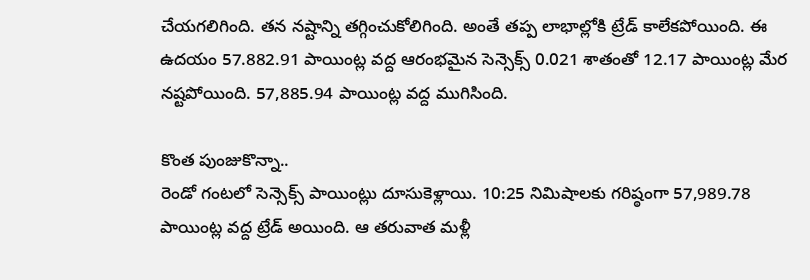చేయగలిగింది. తన నష్టాన్ని తగ్గించుకోలిగింది. అంతే తప్ప లాభాల్లోకి ట్రేడ్ కాలేకపోయింది. ఈ ఉదయం 57.882.91 పాయింట్ల వద్ద ఆరంభమైన సెన్సెక్స్ 0.021 శాతంతో 12.17 పాయింట్ల మేర నష్టపోయింది. 57,885.94 పాయింట్ల వద్ద ముగిసింది.

కొంత పుంజుకొన్నా..
రెండో గంటలో సెన్సెక్స్ పాయింట్లు దూసుకెళ్లాయి. 10:25 నిమిషాలకు గరిష్ఠంగా 57,989.78 పాయింట్ల వద్ద ట్రేడ్ అయింది. ఆ తరువాత మళ్లీ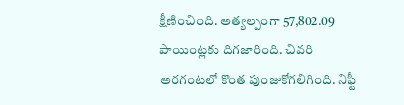క్షీణించింది. అత్యల్పంగా 57,802.09 పాయింట్లకు దిగజారింది. చివరి అరగంటలో కొంత పుంజుకోగలిగింది. నిఫ్టీ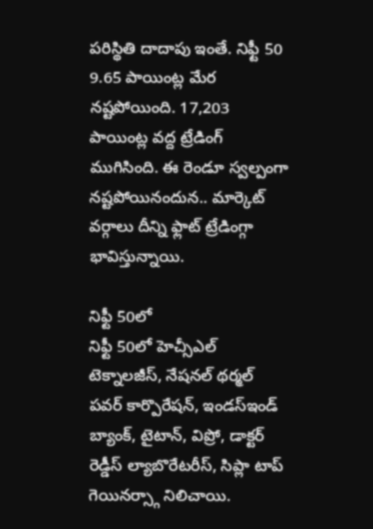పరిస్థితి దాదాపు ఇంతే. నిఫ్టీ 50 9.65 పాయింట్ల మేర నష్టపోయింది. 17,203 పాయింట్ల వద్ద ట్రేడింగ్ ముగిసింది. ఈ రెండూ స్వల్పంగా నష్టపోయినందున.. మార్కెట్ వర్గాలు దీన్ని ఫ్లాట్ ట్రేడింగ్గా భావిస్తున్నాయి.

నిఫ్టీ 50లో
నిఫ్టీ 50లో హెచ్సీఎల్ టెక్నాలజీస్, నేషనల్ థర్మల్ పవర్ కార్పొరేషన్, ఇండస్ఇండ్ బ్యాంక్, టైటాన్, విప్రో, డాక్టర్ రెడ్డీస్ ల్యాబొరేటరీస్, సిప్లా టాప్ గెయినర్స్గా నిలిచాయి.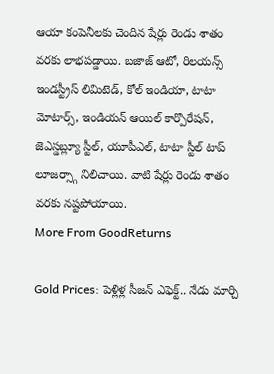ఆయా కంపెనీలకు చెందిన షేర్లు రెండు శాతం వరకు లాభపడ్డాయి. బజాజ్ ఆటో, రిలయన్స్ ఇండస్ట్రీస్ లిమిటెడ్, కోల్ ఇండియా, టాటా మోటార్స్, ఇండియన్ ఆయిల్ కార్పొరేషన్, జెఎస్డబ్ల్యూ స్టీల్, యూపీఎల్, టాటా స్టీల్ టాప్ లూజర్స్గా నిలిచాయి. వాటి షేర్లు రెండు శాతం వరకు నష్టపోయాయి.
More From GoodReturns

Gold Prices: పెళ్లిళ్ల సీజన్ ఎఫెక్ట్.. నేడు మార్చి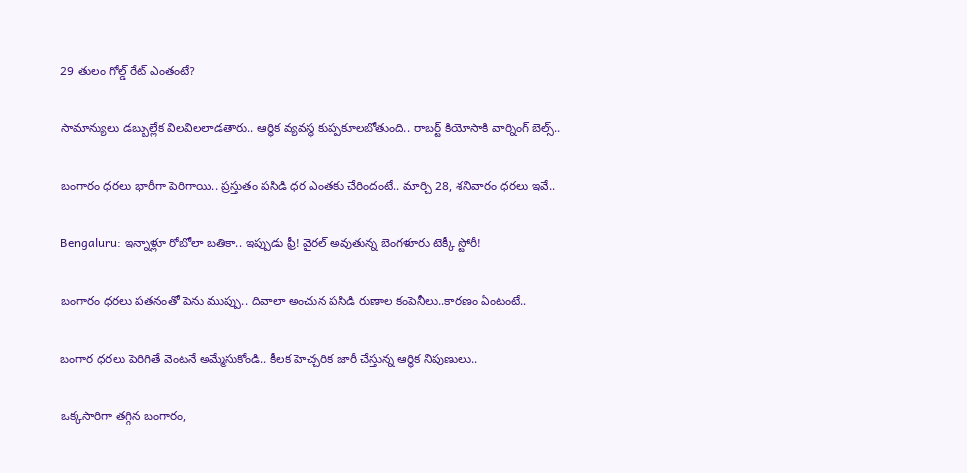29 తులం గోల్డ్ రేట్ ఎంతంటే?

సామాన్యులు డబ్బుల్లేక విలవిలలాడతారు.. ఆర్థిక వ్యవస్థ కుప్పకూలబోతుంది.. రాబర్ట్ కియోసాకి వార్నింగ్ బెల్స్..

బంగారం ధరలు భారీగా పెరిగాయి.. ప్రస్తుతం పసిడి ధర ఎంతకు చేరిందంటే.. మార్చి 28, శనివారం ధరలు ఇవే..

Bengaluru: ఇన్నాళ్లూ రోబోలా బతికా.. ఇప్పుడు ఫ్రీ! వైరల్ అవుతున్న బెంగళూరు టెక్కీ స్టోరీ!

బంగారం ధరలు పతనంతో పెను ముప్పు.. దివాలా అంచున పసిడి రుణాల కంపెనీలు..కారణం ఏంటంటే..

బంగార ధరలు పెరిగితే వెంటనే అమ్మేసుకోండి.. కీలక హెచ్చరిక జారీ చేస్తున్న ఆర్థిక నిపుణులు..

ఒక్కసారిగా తగ్గిన బంగారం,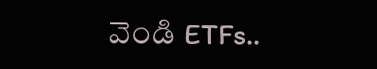వెండి ETFs..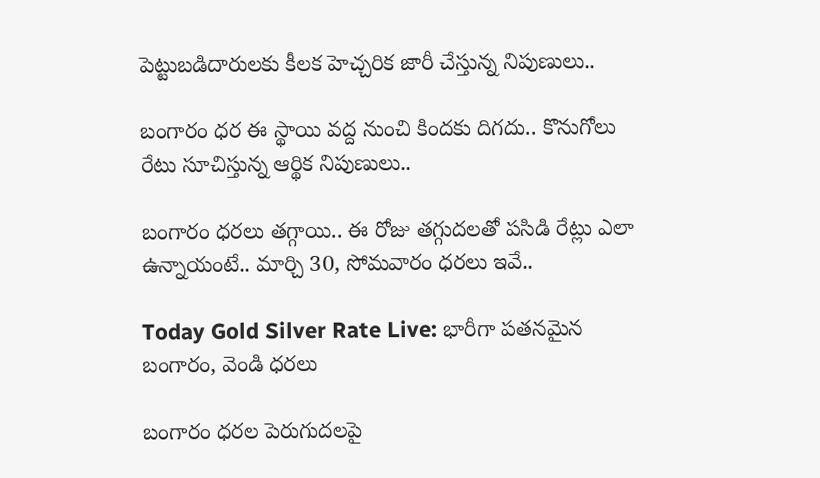పెట్టుబడిదారులకు కీలక హెచ్చరిక జారీ చేస్తున్న నిపుణులు..

బంగారం ధర ఈ స్థాయి వద్ద నుంచి కిందకు దిగదు.. కొనుగోలు రేటు సూచిస్తున్న ఆర్థిక నిపుణులు..

బంగారం ధరలు తగ్గాయి.. ఈ రోజు తగ్గుదలతో పసిడి రేట్లు ఎలా ఉన్నాయంటే.. మార్చి 30, సోమవారం ధరలు ఇవే..

Today Gold Silver Rate Live: భారీగా పతనమైన బంగారం, వెండి ధరలు

బంగారం ధరల పెరుగుదలపై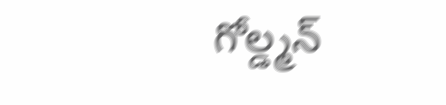గోల్డ్మన్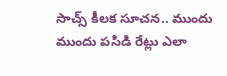సాచ్స్ కీలక సూచన.. ముందు ముందు పసిడి రేట్లు ఎలా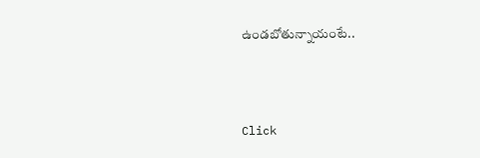ఉండబోతున్నాయంటే..



Click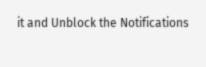it and Unblock the Notifications